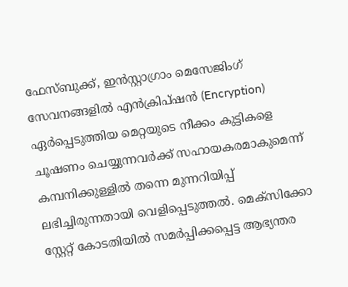ഫേസ്ബുക്ക്, ഇൻസ്റ്റാഗ്രാം മെസേജിംഗ് സേവനങ്ങളിൽ എൻക്രിപ്ഷൻ (Encryption) ഏർപ്പെടുത്തിയ മെറ്റയുടെ നീക്കം കുട്ടികളെ ചൂഷണം ചെയ്യുന്നവർക്ക് സഹായകരമാകുമെന്ന് കമ്പനിക്കുള്ളിൽ തന്നെ മുന്നറിയിപ്പ് ലഭിച്ചിരുന്നതായി വെളിപ്പെടുത്തൽ. മെക്സിക്കോ സ്റ്റേറ്റ് കോടതിയിൽ സമർപ്പിക്കപ്പെട്ട ആഭ്യന്തര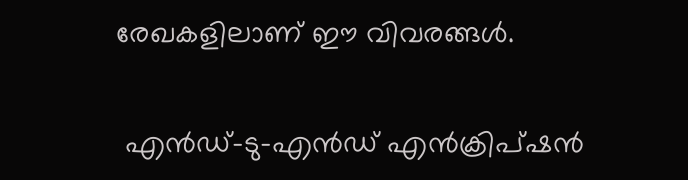രേഖകളിലാണ് ഈ വിവരങ്ങൾ.

 എൻഡ്-ടു-എൻഡ് എൻക്രിപ്ഷൻ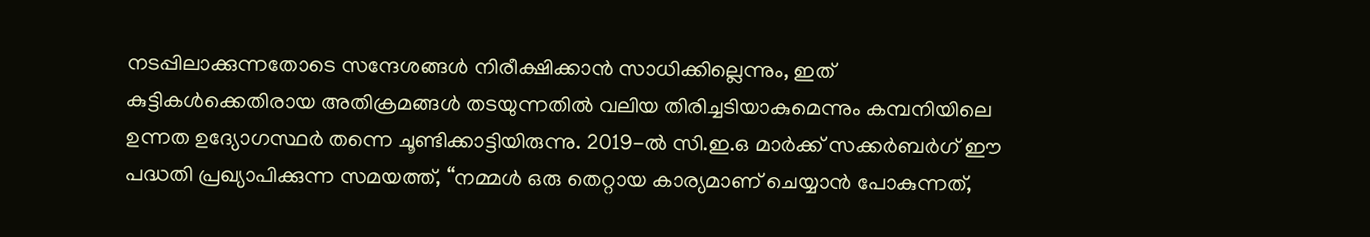നടപ്പിലാക്കുന്നതോടെ സന്ദേശങ്ങൾ നിരീക്ഷിക്കാൻ സാധിക്കില്ലെന്നും, ഇത് കുട്ടികൾക്കെതിരായ അതിക്രമങ്ങൾ തടയുന്നതിൽ വലിയ തിരിച്ചടിയാകുമെന്നും കമ്പനിയിലെ ഉന്നത ഉദ്യോഗസ്ഥർ തന്നെ ചൂണ്ടിക്കാട്ടിയിരുന്നു. 2019-ൽ സി.ഇ.ഒ മാർക്ക് സക്കർബർഗ് ഈ പദ്ധതി പ്രഖ്യാപിക്കുന്ന സമയത്ത്, “നമ്മൾ ഒരു തെറ്റായ കാര്യമാണ് ചെയ്യാൻ പോകുന്നത്,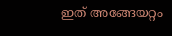ഇത് അങ്ങേയറ്റം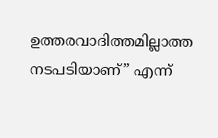ഉത്തരവാദിത്തമില്ലാത്ത നടപടിയാണ്” എന്ന്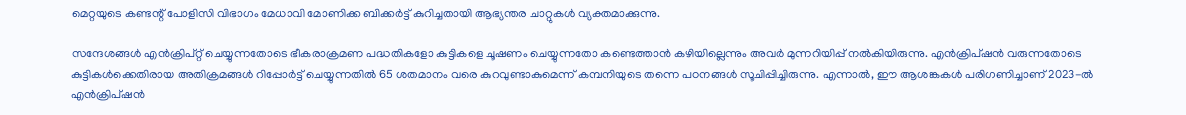മെറ്റയുടെ കണ്ടന്റ് പോളിസി വിഭാഗം മേധാവി മോണിക്ക ബിക്കർട്ട് കുറിച്ചതായി ആഭ്യന്തര ചാറ്റുകൾ വ്യക്തമാക്കുന്നു.

സന്ദേശങ്ങൾ എൻക്രിപ്റ്റ് ചെയ്യുന്നതോടെ ഭീകരാക്രമണ പദ്ധതികളോ കുട്ടികളെ ചൂഷണം ചെയ്യുന്നതോ കണ്ടെത്താൻ കഴിയില്ലെന്നും അവർ മുന്നറിയിപ്പ് നൽകിയിരുന്നു. എൻക്രിപ്ഷൻ വരുന്നതോടെ കുട്ടികൾക്കെതിരായ അതിക്രമങ്ങൾ റിപ്പോർട്ട് ചെയ്യുന്നതിൽ 65 ശതമാനം വരെ കുറവുണ്ടാകുമെന്ന് കമ്പനിയുടെ തന്നെ പഠനങ്ങൾ സൂചിപ്പിച്ചിരുന്നു. എന്നാൽ, ഈ ആശങ്കകൾ പരിഗണിച്ചാണ് 2023-ൽ എൻക്രിപ്ഷൻ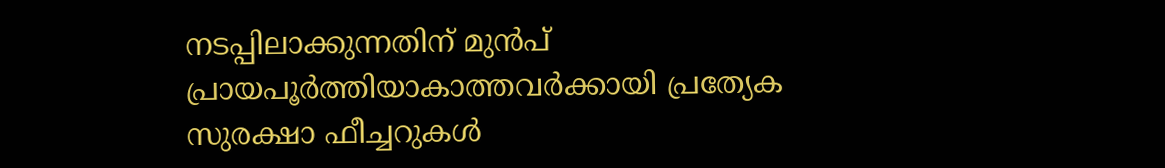നടപ്പിലാക്കുന്നതിന് മുൻപ് പ്രായപൂർത്തിയാകാത്തവർക്കായി പ്രത്യേക സുരക്ഷാ ഫീച്ചറുകൾ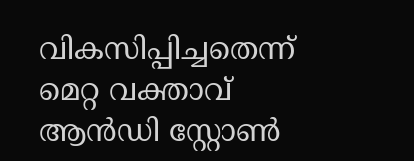വികസിപ്പിച്ചതെന്ന് മെറ്റ വക്താവ് ആൻഡി സ്റ്റോൺ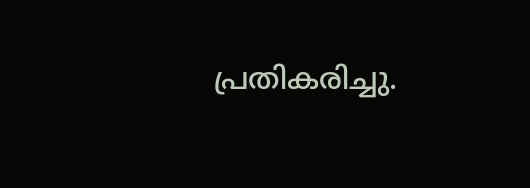പ്രതികരിച്ചു.